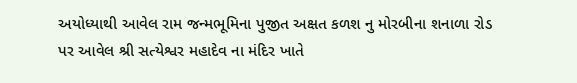અયોધ્યાથી આવેલ રામ જન્મભૂમિના પુજીત અક્ષત કળશ નુ મોરબીના શનાળા રોડ પર આવેલ શ્રી સત્યેશ્વર મહાદેવ ના મંદિર ખાતે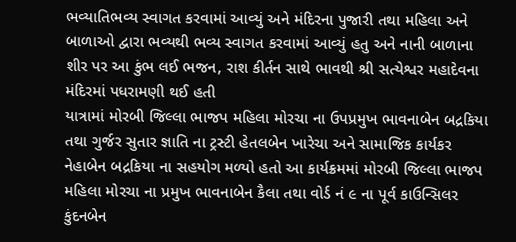ભવ્યાતિભવ્ય સ્વાગત કરવામાં આવ્યું અને મંદિરના પુજારી તથા મહિલા અને બાળાઓ દ્વારા ભવ્યથી ભવ્ય સ્વાગત કરવામાં આવ્યું હતુ અને નાની બાળાના શીર પર આ કુંભ લઈ ભજન, રાશ કીર્તન સાથે ભાવથી શ્રી સત્યેશ્વર મહાદેવના મંદિરમાં પધરામણી થઈ હતી
યાત્રામાં મોરબી જિલ્લા ભાજપ મહિલા મોરચા ના ઉપપ્રમુખ ભાવનાબેન બદ્રકિયા તથા ગુર્જર સુતાર જ્ઞાતિ ના ટ્રસ્ટી હેતલબેન ખારેચા અને સામાજિક કાર્યકર નેહાબેન બદ્રકિયા ના સહયોગ મળ્યો હતો આ કાર્યક્રમમાં મોરબી જિલ્લા ભાજપ મહિલા મોરચા ના પ્રમુખ ભાવનાબેન કૈલા તથા વોર્ડ નં ૯ ના પૂર્વ કાઉન્સિલર કુંદનબેન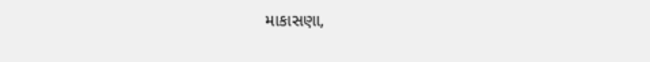માકાસણા,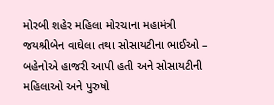મોરબી શહેર મહિલા મોરચાના મહામંત્રી જયશ્રીબેન વાઘેલા તથા સોસાયટીના ભાઈઓ – બહેનોએ હાજરી આપી હતી અને સોસાયટીની મહિલાઓ અને પુરુષો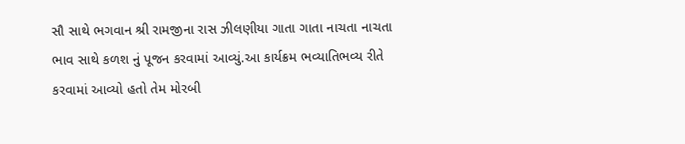સૌ સાથે ભગવાન શ્રી રામજીના રાસ ઝીલણીયા ગાતા ગાતા નાચતા નાચતા ભાવ સાથે કળશ નું પૂજન કરવામાં આવ્યું.આ કાર્યક્રમ ભવ્યાતિભવ્ય રીતે કરવામાં આવ્યો હતો તેમ મોરબી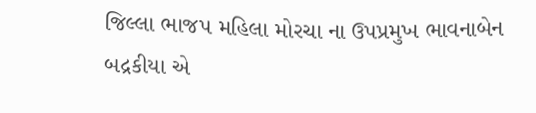જિલ્લા ભાજપ મહિલા મોરચા ના ઉપપ્રમુખ ભાવનાબેન બદ્રકીયા એ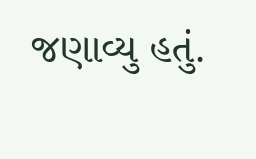જણાવ્યુ હતું.